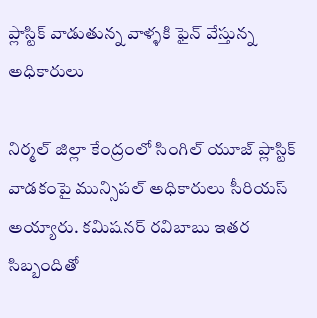ప్లాస్టిక్ వాడుతున్న వాళ్ళకి ఫైన్ వేస్తున్న అధికారులు

నిర్మల్ జిల్లా కేంద్రంలో సింగిల్ యూజ్ ప్లాస్టిక్ వాడకంపై మున్సిపల్ అధికారులు సీరియస్ అయ్యారు. కమిషనర్ రవిబాబు ఇతర సిబ్బందితో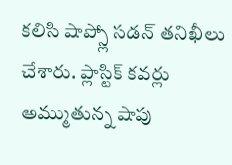కలిసి షాప్స్లో సడన్ తనిఖీలు చేశారు. ప్లాస్టిక్ కవర్లు అమ్ముతున్న షాపు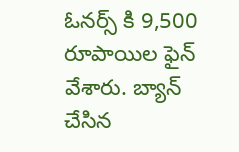ఓనర్స్ కి 9,500 రూపాయిల ఫైన్ వేశారు. బ్యాన్ చేసిన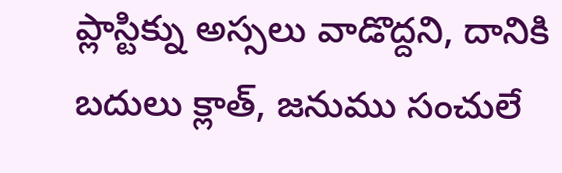ప్లాస్టిక్ను అస్సలు వాడొద్దని, దానికి బదులు క్లాత్, జనుము సంచులే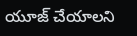యూజ్ చేయాలని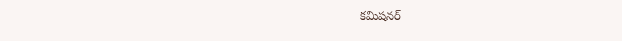కమిషనర్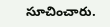సూచించారు.